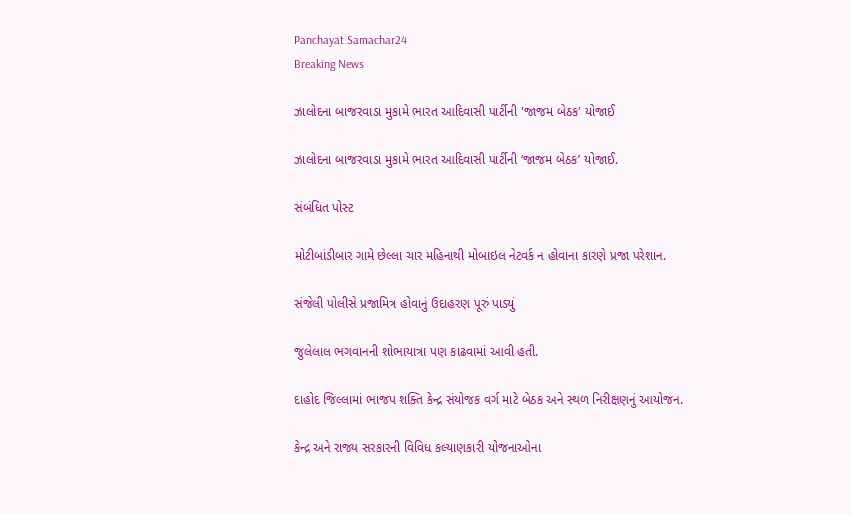Panchayat Samachar24
Breaking News

ઝાલોદના બાજરવાડા મુકામે ભારત આદિવાસી પાર્ટીની 'જાજમ બેઠક' યોજાઈ

ઝાલોદના બાજરવાડા મુકામે ભારત આદિવાસી પાર્ટીની ‘જાજમ બેઠક’ યોજાઈ.

સંબંધિત પોસ્ટ

મોટીબાંડીબાર ગામે છેલ્લા ચાર મહિનાથી મોબાઇલ નેટવર્ક ન હોવાના કારણે પ્રજા પરેશાન.

સંજેલી પોલીસે પ્રજામિત્ર હોવાનું ઉદાહરણ પૂરું પાડ્યું

જુલેલાલ ભગવાનની શોભાયાત્રા પણ કાઢવામાં આવી હતી.

દાહોદ જિલ્લામાં ભાજપ શક્તિ કેન્દ્ર સંયોજક વર્ગ માટે બેઠક અને સ્થળ નિરીક્ષણનું આયોજન.

કેન્દ્ર અને રાજ્ય સરકારની વિવિધ કલ્યાણકારી યોજનાઓના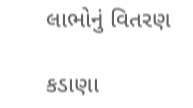લાભોનું વિતરણ

કડાણા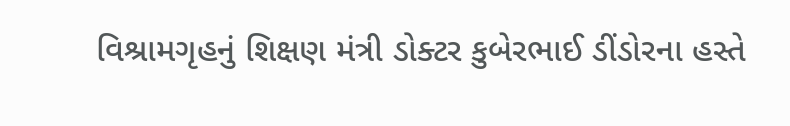વિશ્રામગૃહનું શિક્ષણ મંત્રી ડોક્ટર કુબેરભાઈ ડીંડોરના હસ્તે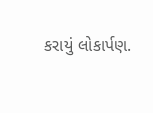કરાયું લોકાર્પણ.